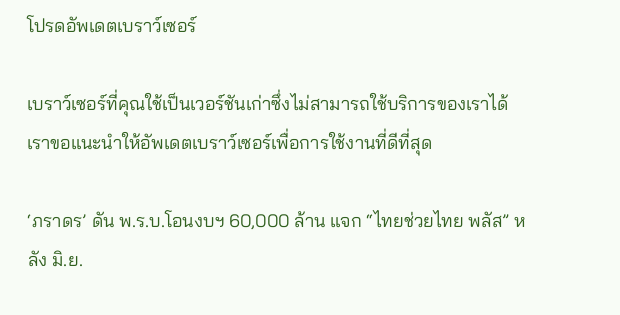โปรดอัพเดตเบราว์เซอร์

เบราว์เซอร์ที่คุณใช้เป็นเวอร์ชันเก่าซึ่งไม่สามารถใช้บริการของเราได้ เราขอแนะนำให้อัพเดตเบราว์เซอร์เพื่อการใช้งานที่ดีที่สุด

‘ภราดร’ ดัน พ.ร.บ.โอนงบฯ 60,000 ล้าน แจก “ไทยช่วยไทย พลัส” หลัง มิ.ย.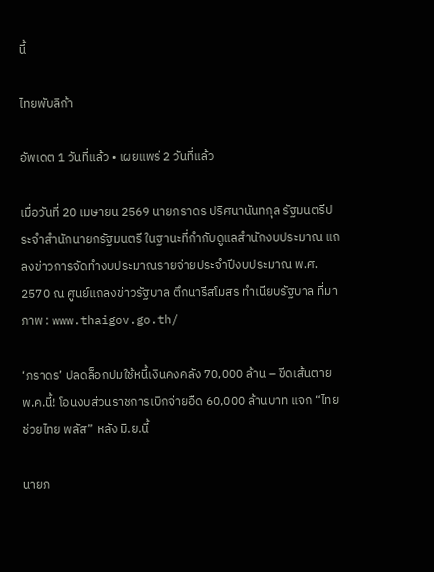นี้

ไทยพับลิก้า

อัพเดต 1 วันที่แล้ว • เผยแพร่ 2 วันที่แล้ว

เมื่อวันที่ 20 เมษายน 2569 นายภราดร ปริศนานันทกุล รัฐมนตรีประจำสำนักนายกรัฐมนตรี ในฐานะที่กำกับดูแลสำนักงบประมาณ แถลงข่าวการจัดทำงบประมาณรายจ่ายประจำปีงบประมาณ พ.ศ. 2570 ณ ศูนย์แถลงข่าวรัฐบาล ตึกนารีสโมสร ทำเนียบรัฐบาล ที่มาภาพ : www.thaigov.go.th/

‘ภราดร’ ปลดล็อกปมใช้หนี้เงินคงคลัง 70,000 ล้าน – ขีดเส้นตาย พ.ค.นี้! โอนงบส่วนราชการเบิกจ่ายอืด 60,000 ล้านบาท แจก “ไทยช่วยไทย พลัส” หลัง มิ.ย.นี้

นายภ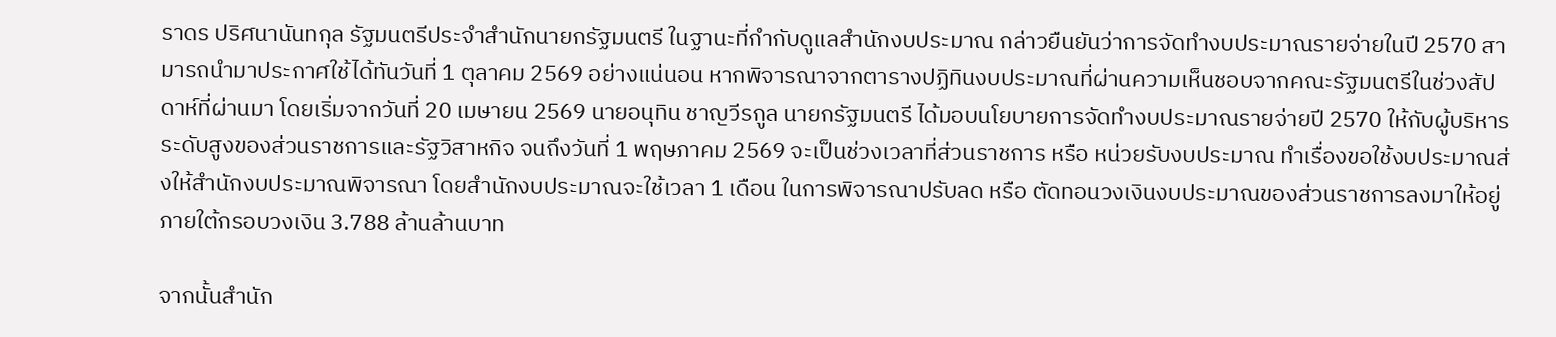ราดร ปริศนานันทกุล รัฐมนตรีประจำสำนักนายกรัฐมนตรี ในฐานะที่กำกับดูแลสำนักงบประมาณ กล่าวยืนยันว่าการจัดทำงบประมาณรายจ่ายในปี 2570 สามารถนำมาประกาศใช้ได้ทันวันที่ 1 ตุลาคม 2569 อย่างแน่นอน หากพิจารณาจากตารางปฏิทินงบประมาณที่ผ่านความเห็นชอบจากคณะรัฐมนตรีในช่วงสัปดาห์ที่ผ่านมา โดยเริ่มจากวันที่ 20 เมษายน 2569 นายอนุทิน ชาญวีรกูล นายกรัฐมนตรี ได้มอบนโยบายการจัดทำงบประมาณรายจ่ายปี 2570 ให้กับผู้บริหารระดับสูงของส่วนราชการและรัฐวิสาหกิจ จนถึงวันที่ 1 พฤษภาคม 2569 จะเป็นช่วงเวลาที่ส่วนราชการ หรือ หน่วยรับงบประมาณ ทำเรื่องขอใช้งบประมาณส่งให้สำนักงบประมาณพิจารณา โดยสำนักงบประมาณจะใช้เวลา 1 เดือน ในการพิจารณาปรับลด หรือ ตัดทอนวงเงินงบประมาณของส่วนราชการลงมาให้อยู่ภายใต้กรอบวงเงิน 3.788 ล้านล้านบาท

จากนั้นสำนัก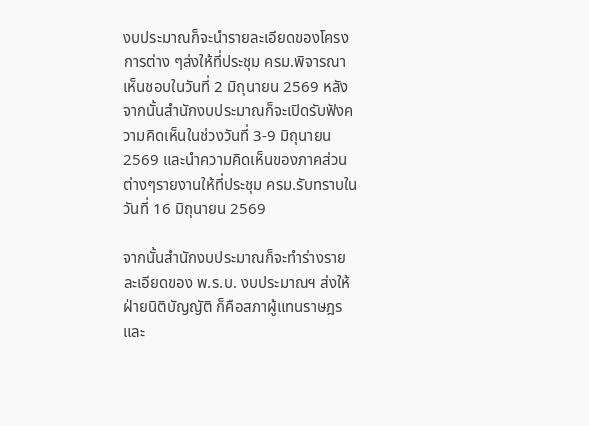งบประมาณก็จะนำรายละเอียดของโครงการต่าง ๆส่งให้ที่ประชุม ครม.พิจารณาเห็นชอบในวันที่ 2 มิถุนายน 2569 หลังจากนั้นสำนักงบประมาณก็จะเปิดรับฟังความคิดเห็นในช่วงวันที่ 3-9 มิถุนายน 2569 และนำความคิดเห็นของภาคส่วนต่างๆรายงานให้ที่ประชุม ครม.รับทราบในวันที่ 16 มิถุนายน 2569

จากนั้นสำนักงบประมาณก็จะทำร่างรายละเอียดของ พ.ร.บ. งบประมาณฯ ส่งให้ฝ่ายนิติบัญญัติ ก็คือสภาผู้แทนราษฎรและ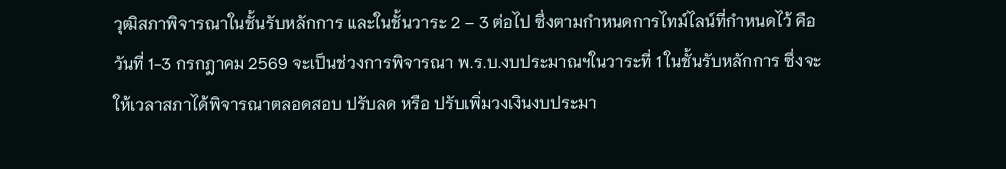วุฒิสภาพิจารณาในชั้นรับหลักการ และในชั้นวาระ 2 – 3 ต่อไป ซึ่งตามกำหนดการไทม์ไลน์ที่กำหนดไว้ คือวันที่ 1-3 กรกฎาคม 2569 จะเป็นช่วงการพิจารณา พ.ร.บ.งบประมาณฯในวาระที่ 1 ในชั้นรับหลักการ ซึ่งจะให้เวลาสภาได้พิจารณาตลอดสอบ ปรับลด หรือ ปรับเพิ่มวงเงินงบประมา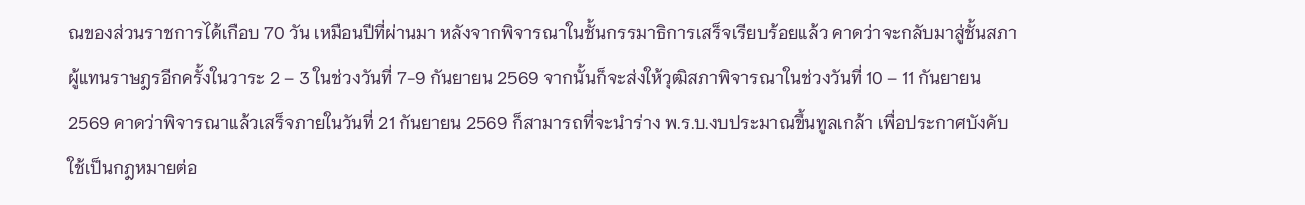ณของส่วนราชการได้เกือบ 70 วัน เหมือนปีที่ผ่านมา หลังจากพิจารณาในชั้นกรรมาธิการเสร็จเรียบร้อยแล้ว คาดว่าจะกลับมาสู่ชั้นสภาผู้แทนราษฎรอีกครั้งในวาระ 2 – 3 ในช่วงวันที่ 7-9 กันยายน 2569 จากนั้นก็จะส่งให้วุฒิสภาพิจารณาในช่วงวันที่ 10 – 11 กันยายน 2569 คาดว่าพิจารณาแล้วเสร็จภายในวันที่ 21 กันยายน 2569 ก็สามารถที่จะนำร่าง พ.ร.บ.งบประมาณขึ้นทูลเกล้า เพื่อประกาศบังคับใช้เป็นกฎหมายต่อ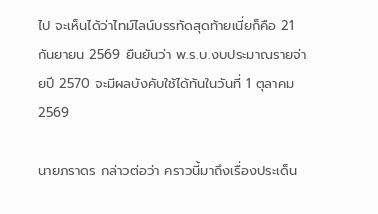ไป จะเห็นได้ว่าไทม์ไลน์บรรทัดสุดท้ายเนี่ยก็คือ 21 กันยายน 2569 ยืนยันว่า พ.ร.บ.งบประมาณรายจ่ายปี 2570 จะมีผลบังคับใช้ได้ทันในวันที่ 1 ตุลาคม 2569

นายภราดร กล่าวต่อว่า คราวนี้มาถึงเรื่องประเด็น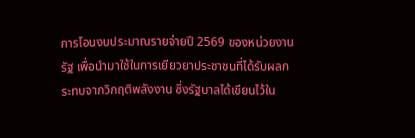การโอนงบประมาณรายจ่ายปี 2569 ของหน่วยงานรัฐ เพื่อนำมาใช้ในการเยียวยาประชาชนที่ได้รับผลกระทบจากวิกฤติพลังงาน ซึ่งรัฐบาลได้เขียนไว้ใน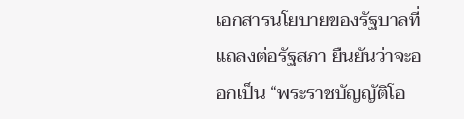เอกสารนโยบายของรัฐบาลที่แถลงต่อรัฐสภา ยืนยันว่าจะออกเป็น “พระราชบัญญัติโอ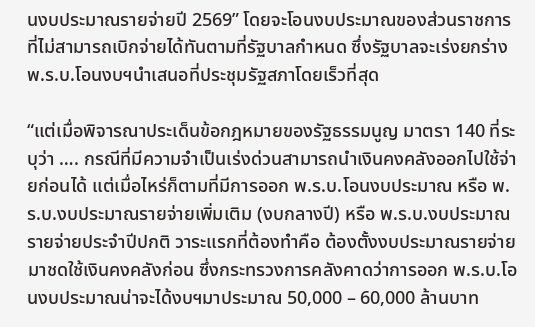นงบประมาณรายจ่ายปี 2569” โดยจะโอนงบประมาณของส่วนราชการที่ไม่สามารถเบิกจ่ายได้ทันตามที่รัฐบาลกำหนด ซึ่งรัฐบาลจะเร่งยกร่าง พ.ร.บ.โอนงบฯนำเสนอที่ประชุมรัฐสภาโดยเร็วที่สุด

“แต่เมื่อพิจารณาประเด็นข้อกฎหมายของรัฐธรรมนูญ มาตรา 140 ที่ระบุว่า …. กรณีที่มีความจำเป็นเร่งด่วนสามารถนำเงินคงคลังออกไปใช้จ่ายก่อนได้ แต่เมื่อไหร่ก็ตามที่มีการออก พ.ร.บ.โอนงบประมาณ หรือ พ.ร.บ.งบประมาณรายจ่ายเพิ่มเติม (งบกลางปี) หรือ พ.ร.บ.งบประมาณรายจ่ายประจำปีปกติ วาระแรกที่ต้องทำคือ ต้องตั้งงบประมาณรายจ่ายมาชดใช้เงินคงคลังก่อน ซึ่งกระทรวงการคลังคาดว่าการออก พ.ร.บ.โอนงบประมาณน่าจะได้งบฯมาประมาณ 50,000 – 60,000 ล้านบาท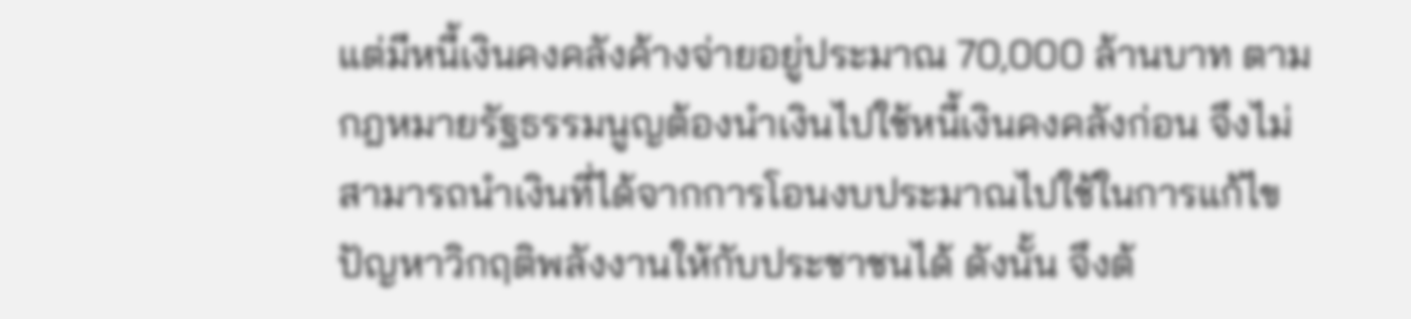แต่มีหนี้เงินคงคลังค้างจ่ายอยู่ประมาณ 70,000 ล้านบาท ตามกฎหมายรัฐธรรมนูญต้องนำเงินไปใช้หนี้เงินคงคลังก่อน จึงไม่สามารถนำเงินที่ได้จากการโอนงบประมาณไปใช้ในการแก้ไขปัญหาวิกฤติพลังงานให้กับประชาชนได้ ดังนั้น จึงต้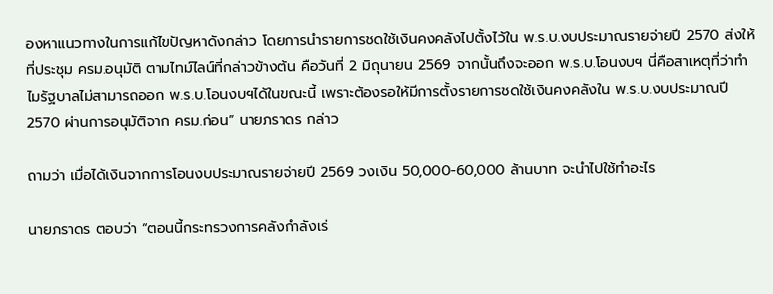องหาแนวทางในการแก้ไขปัญหาดังกล่าว โดยการนำรายการชดใช้เงินคงคลังไปตั้งไว้ใน พ.ร.บ.งบประมาณรายจ่ายปี 2570 ส่งให้ที่ประชุม ครม.อนุมัติ ตามไทม์ไลน์ที่กล่าวข้างต้น คือวันที่ 2 มิถุนายน 2569 จากนั้นถึงจะออก พ.ร.บ.โอนงบฯ นี่คือสาเหตุที่ว่าทำไมรัฐบาลไม่สามารถออก พ.ร.บ.โอนงบฯได้ในขณะนี้ เพราะต้องรอให้มีการตั้งรายการชดใช้เงินคงคลังใน พ.ร.บ.งบประมาณปี 2570 ผ่านการอนุมัติจาก ครม.ก่อน” นายภราดร กล่าว

ถามว่า เมื่อได้เงินจากการโอนงบประมาณรายจ่ายปี 2569 วงเงิน 50,000-60,000 ล้านบาท จะนำไปใช้ทำอะไร

นายภราดร ตอบว่า “ตอนนี้กระทรวงการคลังกำลังเร่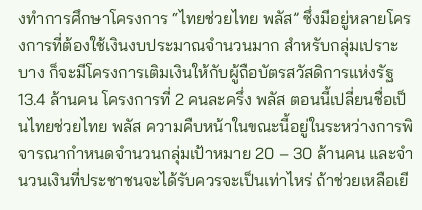งทำการศึกษาโครงการ “ไทยช่วยไทย พลัส” ซึ่งมีอยู่หลายโครงการที่ต้องใช้เงินงบประมาณจำนวนมาก สำหรับกลุ่มเปราะบาง ก็จะมีโครงการเติมเงินให้กับผู้ถือบัตรสวัสดิการแห่งรัฐ 13.4 ล้านคน โครงการที่ 2 คนละครึ่ง พลัส ตอนนี้เปลี่ยนชื่อเป็นไทยช่วยไทย พลัส ความคืบหน้าในขณะนี้อยู่ในระหว่างการพิจารณากำหนดจำนวนกลุ่มเป้าหมาย 20 – 30 ล้านคน และจำนวนเงินที่ประชาชนจะได้รับควรจะเป็นเท่าไหร่ ถ้าช่วยเหลือเยี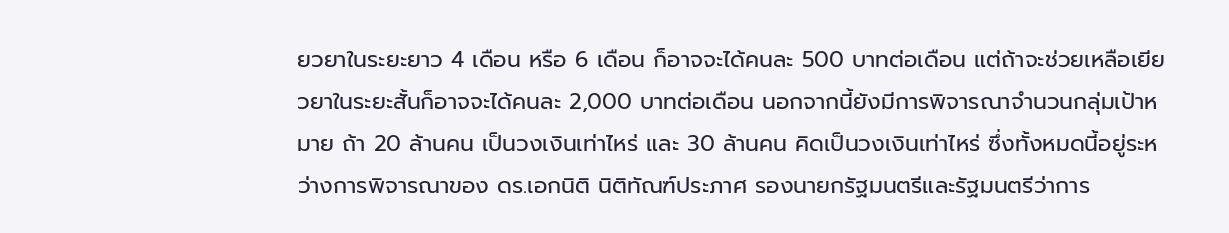ยวยาในระยะยาว 4 เดือน หรือ 6 เดือน ก็อาจจะได้คนละ 500 บาทต่อเดือน แต่ถ้าจะช่วยเหลือเยียวยาในระยะสั้นก็อาจจะได้คนละ 2,000 บาทต่อเดือน นอกจากนี้ยังมีการพิจารณาจำนวนกลุ่มเป้าหมาย ถ้า 20 ล้านคน เป็นวงเงินเท่าไหร่ และ 30 ล้านคน คิดเป็นวงเงินเท่าไหร่ ซึ่งทั้งหมดนี้อยู่ระหว่างการพิจารณาของ ดร.เอกนิติ นิติทัณฑ์ประภาศ รองนายกรัฐมนตรีและรัฐมนตรีว่าการ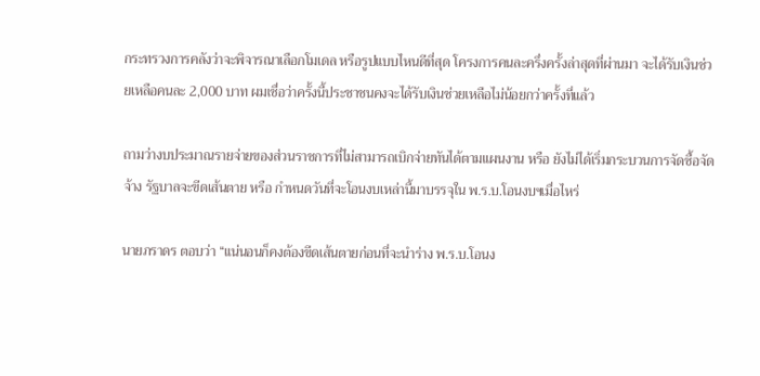กระทรวงการคลังว่าจะพิจารณาเลือกโมเดล หรือรูปแบบไหนดีที่สุด โครงการคนละครึ่งครั้งล่าสุดที่ผ่านมา จะได้รับเงินช่วยเหลือคนละ 2,000 บาท ผมเชื่อว่าครั้งนี้ประชาชนคงจะได้รับเงินช่วยเหลือไม่น้อยกว่าครั้งที่แล้ว

ถามว่างบประมาณรายจ่ายของส่วนราชการที่ไม่สามารถเบิกจ่ายทันได้ตามแผนงาน หรือ ยังไม่ได้เริ่มกระบวนการจัดซื้อจัดจ้าง รัฐบาลจะขีดเส้นตาย หรือ กำหนดวันที่จะโอนงบเหล่านี้มาบรรจุใน พ.ร.บ.โอนงบฯเมื่อไหร่

นายภราดร ตอบว่า “แน่นอนก็คงต้องขีดเส้นตายก่อนที่จะนำร่าง พ.ร.บ.โอนง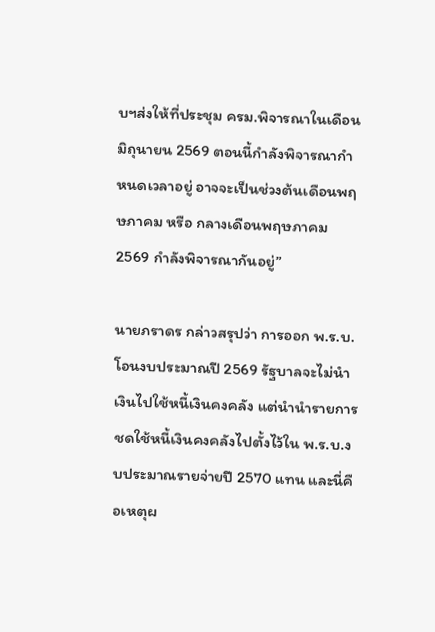บฯส่งให้ที่ประชุม ครม.พิจารณาในเดือนมิถุนายน 2569 ตอนนี้กำลังพิจารณากำหนดเวลาอยู่ อาจจะเป็นช่วงต้นเดือนพฤษภาคม หรือ กลางเดือนพฤษภาคม 2569 กำลังพิจารณากันอยู่”

นายภราดร กล่าวสรุปว่า การออก พ.ร.บ.โอนงบประมาณปี 2569 รัฐบาลจะไม่นำเงินไปใช้หนี้เงินคงคลัง แต่นำนำรายการชดใช้หนี้เงินคงคลังไปตั้งไว้ใน พ.ร.บ.งบประมาณรายจ่ายปี 2570 แทน และนี่คือเหตุผ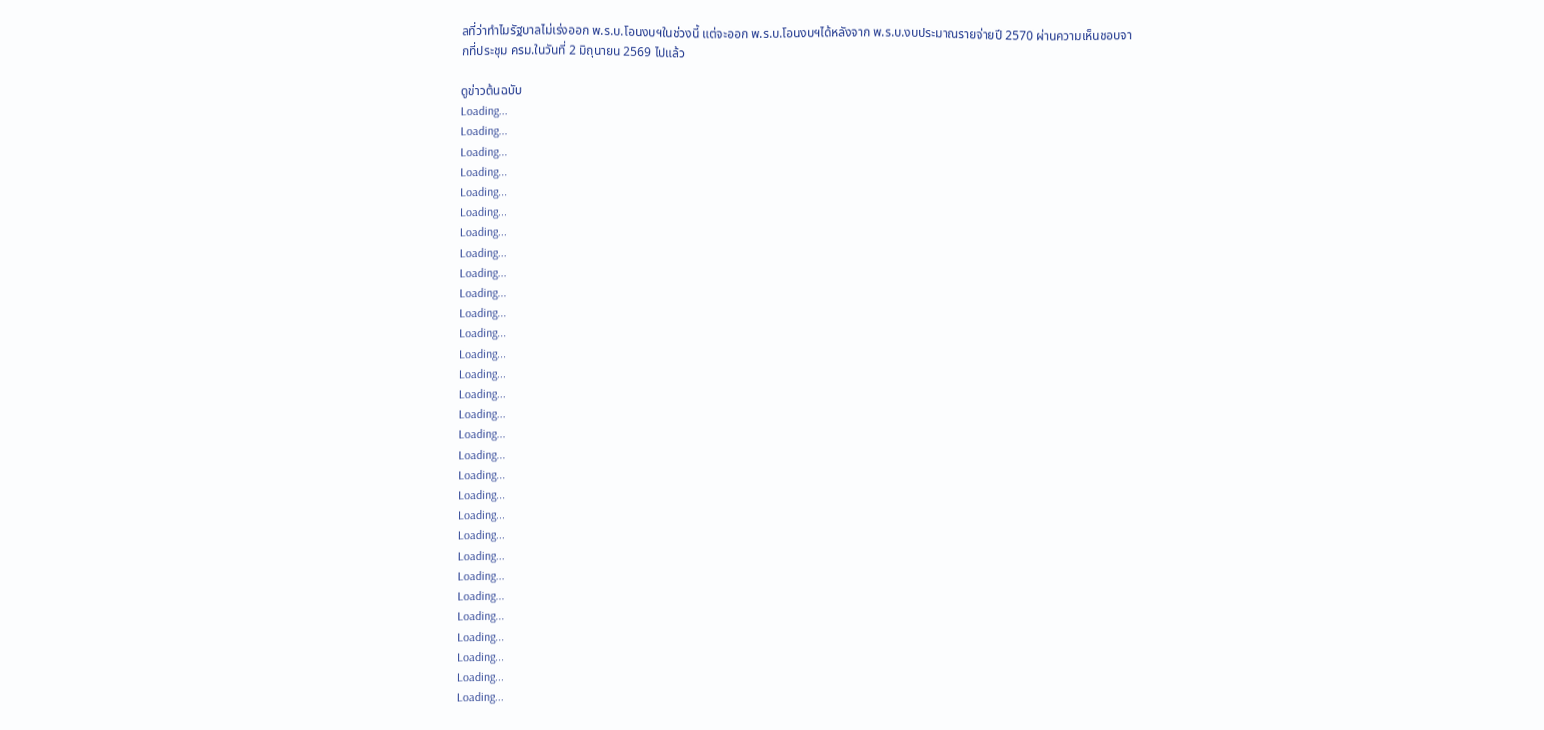ลที่ว่าทำไมรัฐบาลไม่เร่งออก พ.ร.บ.โอนงบฯในช่วงนี้ แต่จะออก พ.ร.บ.โอนงบฯได้หลังจาก พ.ร.บ.งบประมาณรายจ่ายปี 2570 ผ่านความเห็นชอบจากที่ประชุม ครม.ในวันที่ 2 มิถุนายน 2569 ไปแล้ว

ดูข่าวต้นฉบับ
Loading...
Loading...
Loading...
Loading...
Loading...
Loading...
Loading...
Loading...
Loading...
Loading...
Loading...
Loading...
Loading...
Loading...
Loading...
Loading...
Loading...
Loading...
Loading...
Loading...
Loading...
Loading...
Loading...
Loading...
Loading...
Loading...
Loading...
Loading...
Loading...
Loading...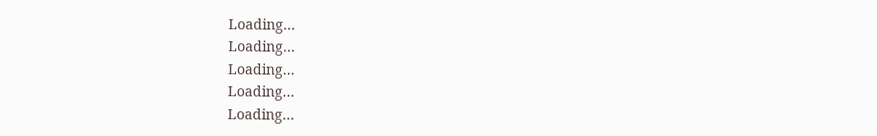Loading...
Loading...
Loading...
Loading...
Loading...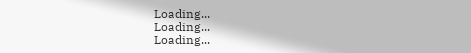Loading...
Loading...
Loading...